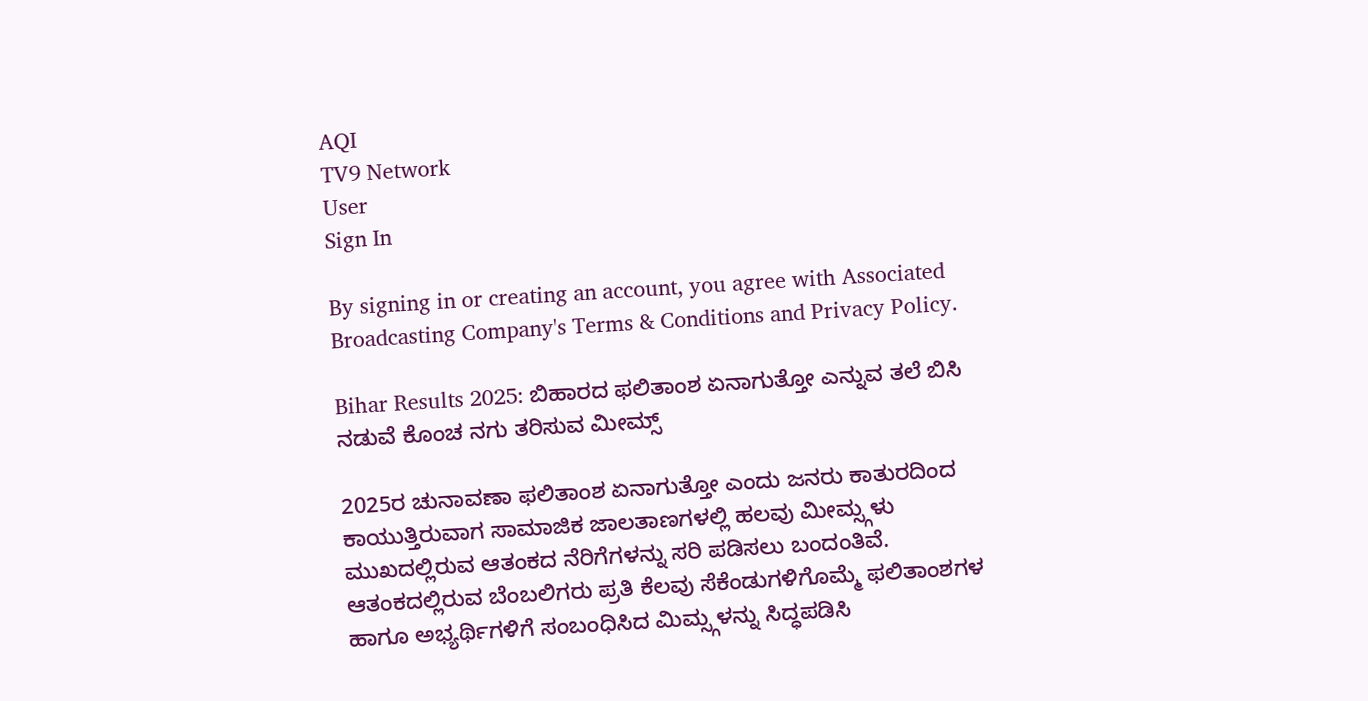AQI
TV9 Network
User
Sign In

By signing in or creating an account, you agree with Associated Broadcasting Company's Terms & Conditions and Privacy Policy.

Bihar Results 2025: ಬಿಹಾರದ ಫಲಿತಾಂಶ ಏನಾಗುತ್ತೋ ಎನ್ನುವ ತಲೆ ಬಿಸಿ ನಡುವೆ ಕೊಂಚ ನಗು ತರಿಸುವ ಮೀಮ್ಸ್

2025ರ ಚುನಾವಣಾ ಫಲಿತಾಂಶ ಏನಾಗುತ್ತೋ ಎಂದು ಜನರು ಕಾತುರದಿಂದ ಕಾಯುತ್ತಿರುವಾಗ ಸಾಮಾಜಿಕ ಜಾಲತಾಣಗಳಲ್ಲಿ ಹಲವು ಮೀಮ್ಸ್ಗಳು ಮುಖದಲ್ಲಿರುವ ಆತಂಕದ ನೆರಿಗೆಗಳನ್ನು ಸರಿ ಪಡಿಸಲು ಬಂದಂತಿವೆ. ಆತಂಕದಲ್ಲಿರುವ ಬೆಂಬಲಿಗರು ಪ್ರತಿ ಕೆಲವು ಸೆಕೆಂಡುಗಳಿಗೊಮ್ಮೆ ಫಲಿತಾಂಶಗಳ ಹಾಗೂ ಅಭ್ಯರ್ಥಿಗಳಿಗೆ ಸಂಬಂಧಿಸಿದ ಮಿಮ್ಸ್ಗಳನ್ನು ಸಿದ್ಧಪಡಿಸಿ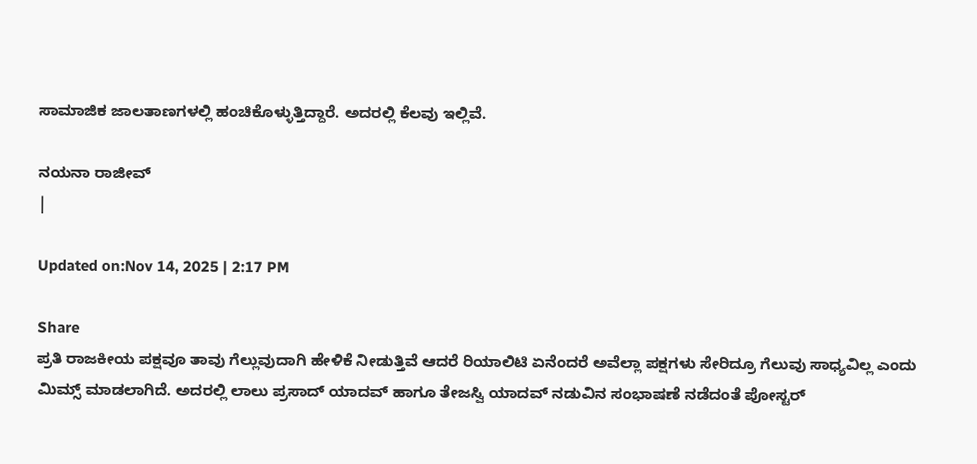ಸಾಮಾಜಿಕ ಜಾಲತಾಣಗಳಲ್ಲಿ ಹಂಚಿಕೊಳ್ಳುತ್ತಿದ್ದಾರೆ. ಅದರಲ್ಲಿ ಕೆಲವು ಇಲ್ಲಿವೆ.

ನಯನಾ ರಾಜೀವ್
|

Updated on:Nov 14, 2025 | 2:17 PM

Share
ಪ್ರತಿ ರಾಜಕೀಯ ಪಕ್ಷವೂ ತಾವು ಗೆಲ್ಲುವುದಾಗಿ ಹೇಳಿಕೆ ನೀಡುತ್ತಿವೆ ಆದರೆ ರಿಯಾಲಿಟಿ ಏನೆಂದರೆ ಅವೆಲ್ಲಾ ಪಕ್ಷಗಳು ಸೇರಿದ್ರೂ ಗೆಲುವು ಸಾಧ್ಯವಿಲ್ಲ ಎಂದು ಮಿಮ್ಸ್ ಮಾಡಲಾಗಿದೆ. ಅದರಲ್ಲಿ ಲಾಲು ಪ್ರಸಾದ್ ಯಾದವ್ ಹಾಗೂ ತೇಜಸ್ವಿ ಯಾದವ್ ನಡುವಿನ ಸಂಭಾಷಣೆ ನಡೆದಂತೆ ಪೋಸ್ಟರ್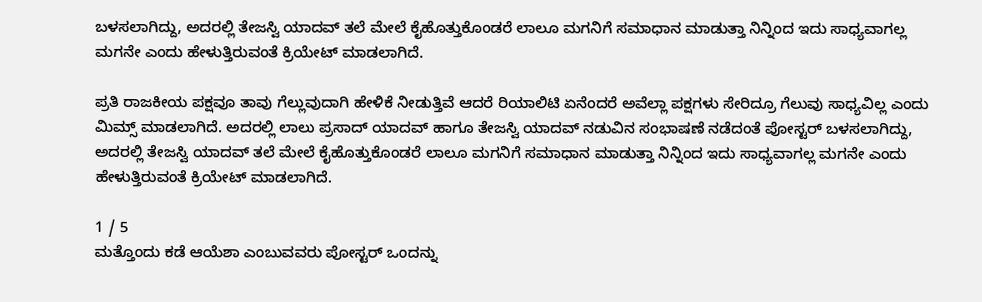ಬಳಸಲಾಗಿದ್ದು, ಅದರಲ್ಲಿ ತೇಜಸ್ವಿ ಯಾದವ್ ತಲೆ ಮೇಲೆ ಕೈಹೊತ್ತುಕೊಂಡರೆ ಲಾಲೂ ಮಗನಿಗೆ ಸಮಾಧಾನ ಮಾಡುತ್ತಾ ನಿನ್ನಿಂದ ಇದು ಸಾಧ್ಯವಾಗಲ್ಲ ಮಗನೇ ಎಂದು ಹೇಳುತ್ತಿರುವಂತೆ ಕ್ರಿಯೇಟ್ ಮಾಡಲಾಗಿದೆ.

ಪ್ರತಿ ರಾಜಕೀಯ ಪಕ್ಷವೂ ತಾವು ಗೆಲ್ಲುವುದಾಗಿ ಹೇಳಿಕೆ ನೀಡುತ್ತಿವೆ ಆದರೆ ರಿಯಾಲಿಟಿ ಏನೆಂದರೆ ಅವೆಲ್ಲಾ ಪಕ್ಷಗಳು ಸೇರಿದ್ರೂ ಗೆಲುವು ಸಾಧ್ಯವಿಲ್ಲ ಎಂದು ಮಿಮ್ಸ್ ಮಾಡಲಾಗಿದೆ. ಅದರಲ್ಲಿ ಲಾಲು ಪ್ರಸಾದ್ ಯಾದವ್ ಹಾಗೂ ತೇಜಸ್ವಿ ಯಾದವ್ ನಡುವಿನ ಸಂಭಾಷಣೆ ನಡೆದಂತೆ ಪೋಸ್ಟರ್ ಬಳಸಲಾಗಿದ್ದು, ಅದರಲ್ಲಿ ತೇಜಸ್ವಿ ಯಾದವ್ ತಲೆ ಮೇಲೆ ಕೈಹೊತ್ತುಕೊಂಡರೆ ಲಾಲೂ ಮಗನಿಗೆ ಸಮಾಧಾನ ಮಾಡುತ್ತಾ ನಿನ್ನಿಂದ ಇದು ಸಾಧ್ಯವಾಗಲ್ಲ ಮಗನೇ ಎಂದು ಹೇಳುತ್ತಿರುವಂತೆ ಕ್ರಿಯೇಟ್ ಮಾಡಲಾಗಿದೆ.

1 / 5
ಮತ್ತೊಂದು ಕಡೆ ಆಯೆಶಾ ಎಂಬುವವರು ಪೋಸ್ಟರ್ ಒಂದನ್ನು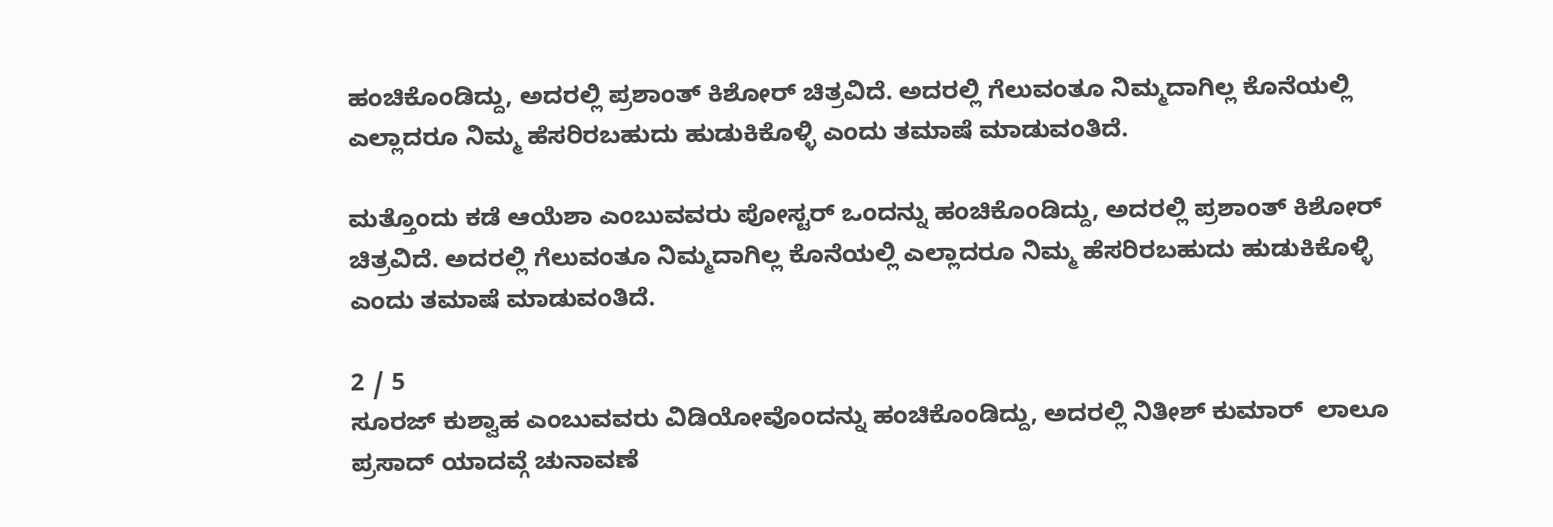ಹಂಚಿಕೊಂಡಿದ್ದು, ಅದರಲ್ಲಿ ಪ್ರಶಾಂತ್ ಕಿಶೋರ್ ಚಿತ್ರವಿದೆ. ಅದರಲ್ಲಿ ಗೆಲುವಂತೂ ನಿಮ್ಮದಾಗಿಲ್ಲ ಕೊನೆಯಲ್ಲಿ ಎಲ್ಲಾದರೂ ನಿಮ್ಮ ಹೆಸರಿರಬಹುದು ಹುಡುಕಿಕೊಳ್ಳಿ ಎಂದು ತಮಾಷೆ ಮಾಡುವಂತಿದೆ.

ಮತ್ತೊಂದು ಕಡೆ ಆಯೆಶಾ ಎಂಬುವವರು ಪೋಸ್ಟರ್ ಒಂದನ್ನು ಹಂಚಿಕೊಂಡಿದ್ದು, ಅದರಲ್ಲಿ ಪ್ರಶಾಂತ್ ಕಿಶೋರ್ ಚಿತ್ರವಿದೆ. ಅದರಲ್ಲಿ ಗೆಲುವಂತೂ ನಿಮ್ಮದಾಗಿಲ್ಲ ಕೊನೆಯಲ್ಲಿ ಎಲ್ಲಾದರೂ ನಿಮ್ಮ ಹೆಸರಿರಬಹುದು ಹುಡುಕಿಕೊಳ್ಳಿ ಎಂದು ತಮಾಷೆ ಮಾಡುವಂತಿದೆ.

2 / 5
ಸೂರಜ್ ಕುಶ್ವಾಹ ಎಂಬುವವರು ವಿಡಿಯೋವೊಂದನ್ನು ಹಂಚಿಕೊಂಡಿದ್ದು, ಅದರಲ್ಲಿ ನಿತೀಶ್ ಕುಮಾರ್  ಲಾಲೂ ಪ್ರಸಾದ್ ಯಾದವ್ಗೆ ಚುನಾವಣೆ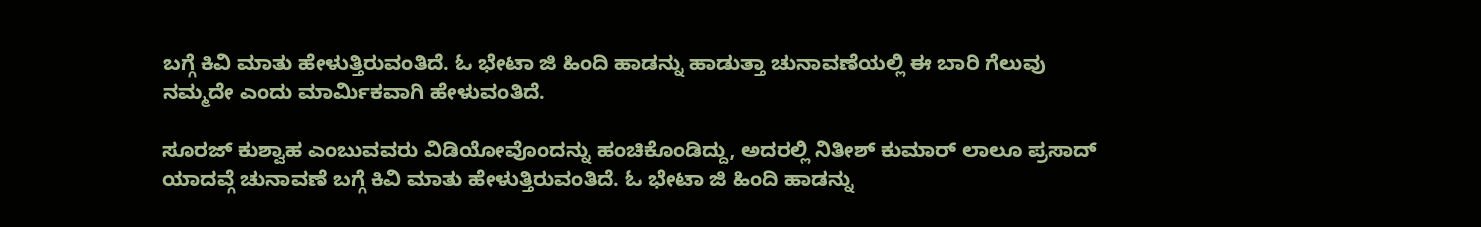ಬಗ್ಗೆ ಕಿವಿ ಮಾತು ಹೇಳುತ್ತಿರುವಂತಿದೆ. ಓ ಭೇಟಾ ಜಿ ಹಿಂದಿ ಹಾಡನ್ನು ಹಾಡುತ್ತಾ ಚುನಾವಣೆಯಲ್ಲಿ ಈ ಬಾರಿ ಗೆಲುವು ನಮ್ಮದೇ ಎಂದು ಮಾರ್ಮಿಕವಾಗಿ ಹೇಳುವಂತಿದೆ.

ಸೂರಜ್ ಕುಶ್ವಾಹ ಎಂಬುವವರು ವಿಡಿಯೋವೊಂದನ್ನು ಹಂಚಿಕೊಂಡಿದ್ದು, ಅದರಲ್ಲಿ ನಿತೀಶ್ ಕುಮಾರ್ ಲಾಲೂ ಪ್ರಸಾದ್ ಯಾದವ್ಗೆ ಚುನಾವಣೆ ಬಗ್ಗೆ ಕಿವಿ ಮಾತು ಹೇಳುತ್ತಿರುವಂತಿದೆ. ಓ ಭೇಟಾ ಜಿ ಹಿಂದಿ ಹಾಡನ್ನು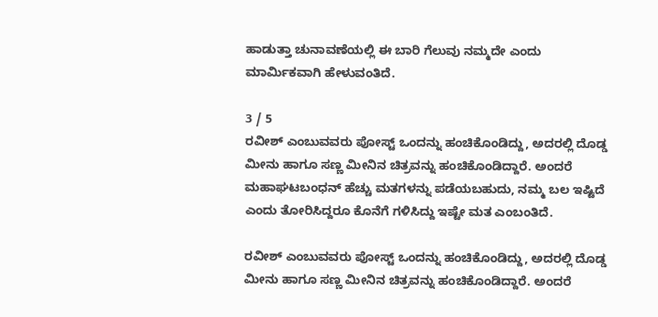ಹಾಡುತ್ತಾ ಚುನಾವಣೆಯಲ್ಲಿ ಈ ಬಾರಿ ಗೆಲುವು ನಮ್ಮದೇ ಎಂದು ಮಾರ್ಮಿಕವಾಗಿ ಹೇಳುವಂತಿದೆ.

3 / 5
ರವೀಶ್ ಎಂಬುವವರು ಪೋಸ್ಟ್ ಒಂದನ್ನು ಹಂಚಿಕೊಂಡಿದ್ದು, ಅದರಲ್ಲಿ ದೊಡ್ಡ ಮೀನು ಹಾಗೂ ಸಣ್ಣ ಮೀನಿನ ಚಿತ್ರವನ್ನು ಹಂಚಿಕೊಂಡಿದ್ದಾರೆ. ಅಂದರೆ ಮಹಾಘಟಬಂಧನ್ ಹೆಚ್ಚು ಮತಗಳನ್ನು ಪಡೆಯಬಹುದು, ನಮ್ಮ ಬಲ ಇಷ್ಟಿದೆ ಎಂದು ತೋರಿಸಿದ್ದರೂ ಕೊನೆಗೆ ಗಳಿಸಿದ್ದು ಇಷ್ಟೇ ಮತ ಎಂಬಂತಿದೆ.

ರವೀಶ್ ಎಂಬುವವರು ಪೋಸ್ಟ್ ಒಂದನ್ನು ಹಂಚಿಕೊಂಡಿದ್ದು, ಅದರಲ್ಲಿ ದೊಡ್ಡ ಮೀನು ಹಾಗೂ ಸಣ್ಣ ಮೀನಿನ ಚಿತ್ರವನ್ನು ಹಂಚಿಕೊಂಡಿದ್ದಾರೆ. ಅಂದರೆ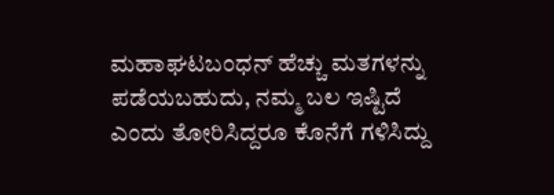ಮಹಾಘಟಬಂಧನ್ ಹೆಚ್ಚು ಮತಗಳನ್ನು ಪಡೆಯಬಹುದು, ನಮ್ಮ ಬಲ ಇಷ್ಟಿದೆ ಎಂದು ತೋರಿಸಿದ್ದರೂ ಕೊನೆಗೆ ಗಳಿಸಿದ್ದು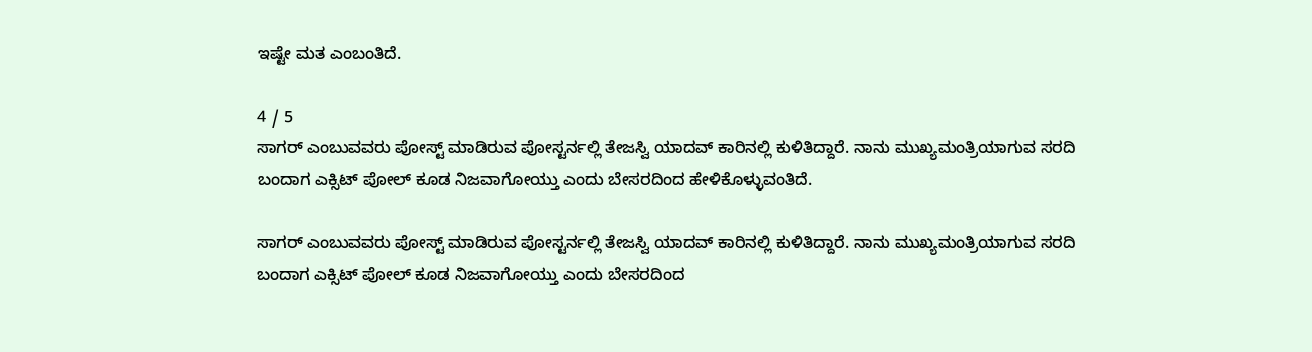ಇಷ್ಟೇ ಮತ ಎಂಬಂತಿದೆ.

4 / 5
ಸಾಗರ್ ಎಂಬುವವರು ಪೋಸ್ಟ್ ಮಾಡಿರುವ ಪೋಸ್ಟರ್ನಲ್ಲಿ ತೇಜಸ್ವಿ ಯಾದವ್ ಕಾರಿನಲ್ಲಿ ಕುಳಿತಿದ್ದಾರೆ. ನಾನು ಮುಖ್ಯಮಂತ್ರಿಯಾಗುವ ಸರದಿ ಬಂದಾಗ ಎಕ್ಸಿಟ್ ಪೋಲ್ ಕೂಡ ನಿಜವಾಗೋಯ್ತು ಎಂದು ಬೇಸರದಿಂದ ಹೇಳಿಕೊಳ್ಳುವಂತಿದೆ.

ಸಾಗರ್ ಎಂಬುವವರು ಪೋಸ್ಟ್ ಮಾಡಿರುವ ಪೋಸ್ಟರ್ನಲ್ಲಿ ತೇಜಸ್ವಿ ಯಾದವ್ ಕಾರಿನಲ್ಲಿ ಕುಳಿತಿದ್ದಾರೆ. ನಾನು ಮುಖ್ಯಮಂತ್ರಿಯಾಗುವ ಸರದಿ ಬಂದಾಗ ಎಕ್ಸಿಟ್ ಪೋಲ್ ಕೂಡ ನಿಜವಾಗೋಯ್ತು ಎಂದು ಬೇಸರದಿಂದ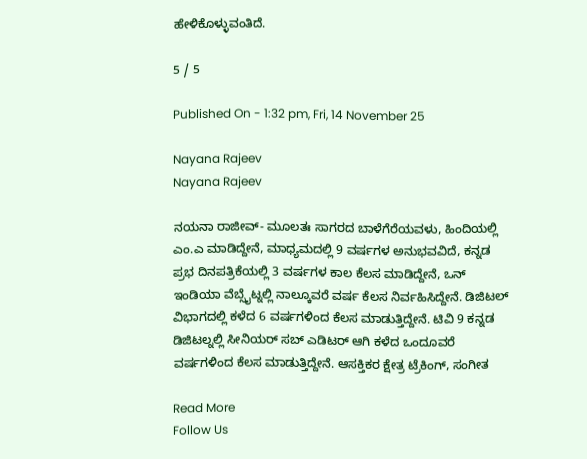ಹೇಳಿಕೊಳ್ಳುವಂತಿದೆ.

5 / 5

Published On - 1:32 pm, Fri, 14 November 25

Nayana Rajeev
Nayana Rajeev

ನಯನಾ ರಾಜೀವ್- ಮೂಲತಃ ಸಾಗರದ ಬಾಳೆಗೆರೆಯವಳು, ಹಿಂದಿಯಲ್ಲಿ ಎಂ.ಎ ಮಾಡಿದ್ದೇನೆ, ಮಾಧ್ಯಮದಲ್ಲಿ 9 ವರ್ಷಗಳ ಅನುಭವವಿದೆ, ಕನ್ನಡ ಪ್ರಭ ದಿನಪತ್ರಿಕೆಯಲ್ಲಿ 3 ವರ್ಷಗಳ ಕಾಲ ಕೆಲಸ ಮಾಡಿದ್ದೇನೆ, ಒನ್ ಇಂಡಿಯಾ ವೆಬ್ಸೈಟ್ನಲ್ಲಿ ನಾಲ್ಕೂವರೆ ವರ್ಷ ಕೆಲಸ ನಿರ್ವಹಿಸಿದ್ದೇನೆ. ಡಿಜಿಟಲ್ ವಿಭಾಗದಲ್ಲಿ ಕಳೆದ 6 ವರ್ಷಗಳಿಂದ ಕೆಲಸ ಮಾಡುತ್ತಿದ್ದೇನೆ. ಟಿವಿ 9 ಕನ್ನಡ ಡಿಜಿಟಲ್ನಲ್ಲಿ ಸೀನಿಯರ್ ಸಬ್ ಎಡಿಟರ್ ಆಗಿ ಕಳೆದ ಒಂದೂವರೆ ವರ್ಷಗಳಿಂದ ಕೆಲಸ ಮಾಡುತ್ತಿದ್ದೇನೆ. ಆಸಕ್ತಿಕರ ಕ್ಷೇತ್ರ ಟ್ರೆಕಿಂಗ್, ಸಂಗೀತ

Read More
Follow Us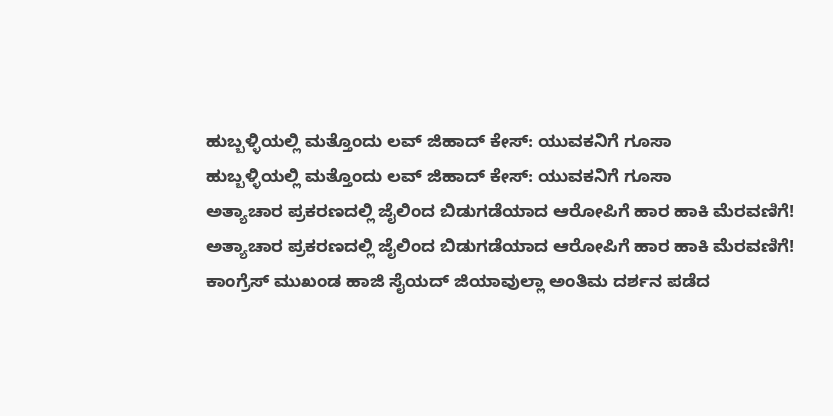ಹುಬ್ಬಳ್ಳಿಯಲ್ಲಿ ಮತ್ತೊಂದು ಲವ್ ಜಿಹಾದ್ ಕೇಸ್: ಯುವಕನಿಗೆ ಗೂಸಾ
ಹುಬ್ಬಳ್ಳಿಯಲ್ಲಿ ಮತ್ತೊಂದು ಲವ್ ಜಿಹಾದ್ ಕೇಸ್: ಯುವಕನಿಗೆ ಗೂಸಾ
ಅತ್ಯಾಚಾರ ಪ್ರಕರಣದಲ್ಲಿ ಜೈಲಿಂದ ಬಿಡುಗಡೆಯಾದ ಆರೋಪಿಗೆ ಹಾರ ಹಾಕಿ ಮೆರವಣಿಗೆ!
ಅತ್ಯಾಚಾರ ಪ್ರಕರಣದಲ್ಲಿ ಜೈಲಿಂದ ಬಿಡುಗಡೆಯಾದ ಆರೋಪಿಗೆ ಹಾರ ಹಾಕಿ ಮೆರವಣಿಗೆ!
ಕಾಂಗ್ರೆಸ್ ಮುಖಂಡ ಹಾಜಿ ಸೈಯದ್ ಜಿಯಾವುಲ್ಲಾ ಅಂತಿಮ ದರ್ಶನ ಪಡೆದ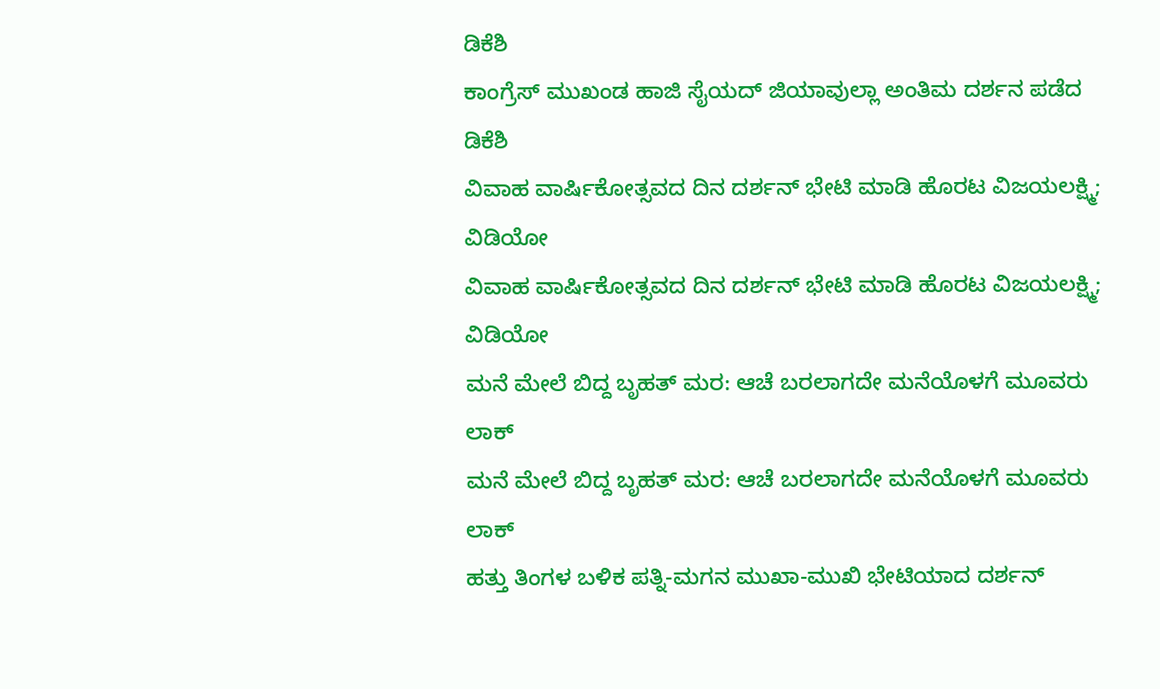ಡಿಕೆಶಿ
ಕಾಂಗ್ರೆಸ್ ಮುಖಂಡ ಹಾಜಿ ಸೈಯದ್ ಜಿಯಾವುಲ್ಲಾ ಅಂತಿಮ ದರ್ಶನ ಪಡೆದ ಡಿಕೆಶಿ
ವಿವಾಹ ವಾರ್ಷಿಕೋತ್ಸವದ ದಿನ ದರ್ಶನ್ ಭೇಟಿ ಮಾಡಿ ಹೊರಟ ವಿಜಯಲಕ್ಷ್ಮಿ; ವಿಡಿಯೋ
ವಿವಾಹ ವಾರ್ಷಿಕೋತ್ಸವದ ದಿನ ದರ್ಶನ್ ಭೇಟಿ ಮಾಡಿ ಹೊರಟ ವಿಜಯಲಕ್ಷ್ಮಿ; ವಿಡಿಯೋ
ಮನೆ ಮೇಲೆ ಬಿದ್ದ ಬೃಹತ್ ಮರ: ಆಚೆ ಬರಲಾಗದೇ ಮನೆಯೊಳಗೆ ಮೂವರು ಲಾಕ್
ಮನೆ ಮೇಲೆ ಬಿದ್ದ ಬೃಹತ್ ಮರ: ಆಚೆ ಬರಲಾಗದೇ ಮನೆಯೊಳಗೆ ಮೂವರು ಲಾಕ್
ಹತ್ತು ತಿಂಗಳ ಬಳಿಕ ಪತ್ನಿ-ಮಗನ ಮುಖಾ-ಮುಖಿ ಭೇಟಿಯಾದ ದರ್ಶನ್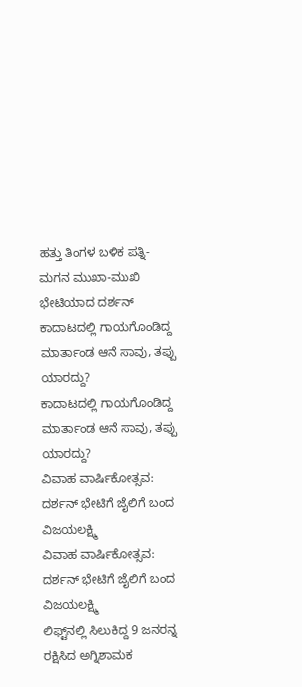ಹತ್ತು ತಿಂಗಳ ಬಳಿಕ ಪತ್ನಿ-ಮಗನ ಮುಖಾ-ಮುಖಿ ಭೇಟಿಯಾದ ದರ್ಶನ್
ಕಾದಾಟದಲ್ಲಿ ಗಾಯಗೊಂಡಿದ್ದ ಮಾರ್ತಾಂಡ ಆನೆ ಸಾವು, ತಪ್ಪು ಯಾರದ್ದು?
ಕಾದಾಟದಲ್ಲಿ ಗಾಯಗೊಂಡಿದ್ದ ಮಾರ್ತಾಂಡ ಆನೆ ಸಾವು, ತಪ್ಪು ಯಾರದ್ದು?
ವಿವಾಹ ವಾರ್ಷಿಕೋತ್ಸವ: ದರ್ಶನ್ ಭೇಟಿಗೆ ಜೈಲಿಗೆ ಬಂದ ವಿಜಯಲಕ್ಷ್ಮಿ
ವಿವಾಹ ವಾರ್ಷಿಕೋತ್ಸವ: ದರ್ಶನ್ ಭೇಟಿಗೆ ಜೈಲಿಗೆ ಬಂದ ವಿಜಯಲಕ್ಷ್ಮಿ
ಲಿಫ್ಟ್‌ನಲ್ಲಿ ಸಿಲುಕಿದ್ದ 9 ಜನರನ್ನ ರಕ್ಷಿಸಿದ ಅಗ್ನಿಶಾಮಕ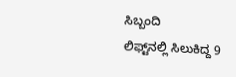ಸಿಬ್ಬಂದಿ
ಲಿಫ್ಟ್‌ನಲ್ಲಿ ಸಿಲುಕಿದ್ದ 9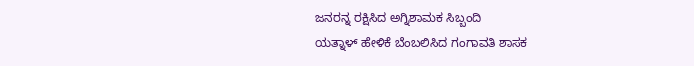ಜನರನ್ನ ರಕ್ಷಿಸಿದ ಅಗ್ನಿಶಾಮಕ ಸಿಬ್ಬಂದಿ
ಯತ್ನಾಳ್ ಹೇಳಿಕೆ ಬೆಂಬಲಿಸಿದ ಗಂಗಾವತಿ ಶಾಸಕ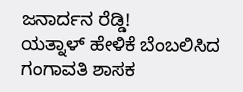ಜನಾರ್ದನ ರೆಡ್ಡಿ!
ಯತ್ನಾಳ್ ಹೇಳಿಕೆ ಬೆಂಬಲಿಸಿದ ಗಂಗಾವತಿ ಶಾಸಕ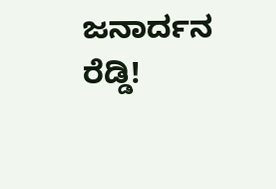ಜನಾರ್ದನ ರೆಡ್ಡಿ!